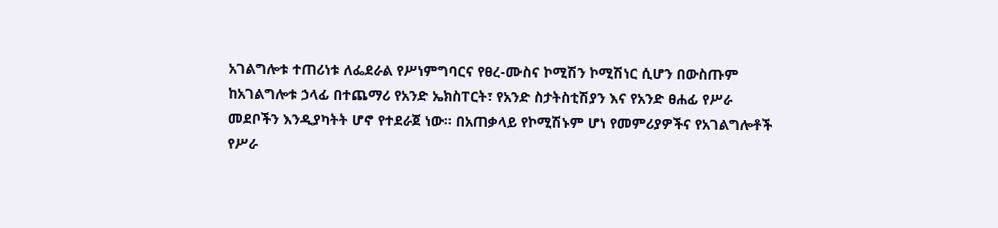አገልግሎቱ ተጠሪነቱ ለፌደራል የሥነምግባርና የፀረ-ሙስና ኮሚሽን ኮሚሽነር ሲሆን በውስጡም ከአገልግሎቱ ኃላፊ በተጨማሪ የአንድ ኤክስፐርት፣ የአንድ ስታትስቲሽያን እና የአንድ ፀሐፊ የሥራ መደቦችን እንዲያካትት ሆኖ የተደራጀ ነው፡፡ በአጠቃላይ የኮሚሽኑም ሆነ የመምሪያዎችና የአገልግሎቶች የሥራ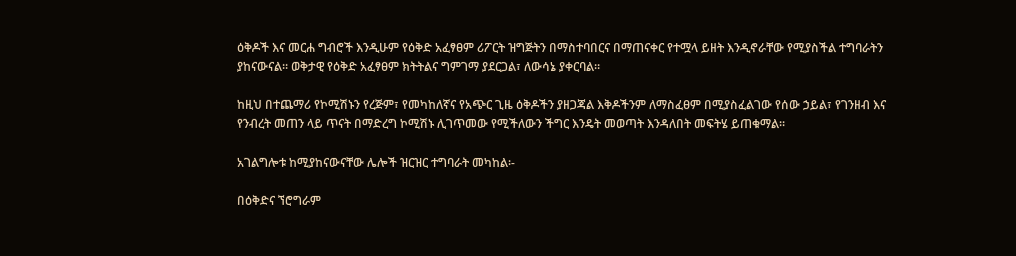ዕቅዶች እና መርሐ ግብሮች እንዲሁም የዕቅድ አፈፃፀም ሪፖርት ዝግጅትን በማስተባበርና በማጠናቀር የተሟላ ይዘት እንዲኖራቸው የሚያስችል ተግባራትን ያከናውናል፡፡ ወቅታዊ የዕቅድ አፈፃፀም ክትትልና ግምገማ ያደርጋል፣ ለውሳኔ ያቀርባል፡፡

ከዚህ በተጨማሪ የኮሚሽኑን የረጅም፣ የመካከለኛና የአጭር ጊዜ ዕቅዶችን ያዘጋጃል እቅዶችንም ለማስፈፀም በሚያስፈልገው የሰው ኃይል፣ የገንዘብ እና የንብረት መጠን ላይ ጥናት በማድረግ ኮሚሽኑ ሊገጥመው የሚችለውን ችግር እንዴት መወጣት እንዳለበት መፍትሄ ይጠቁማል፡፡

አገልግሎቱ ከሚያከናውናቸው ሌሎች ዝርዝር ተግባራት መካከል፡-

በዕቅድና ኘሮግራም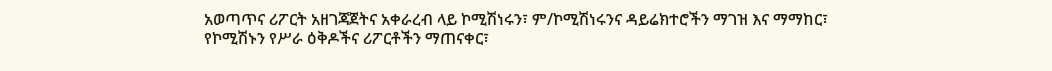አወጣጥና ሪፖርት አዘገጃጀትና አቀራረብ ላይ ኮሚሽነሩን፣ ም/ኮሚሽነሩንና ዳይሬክተሮችን ማገዝ እና ማማከር፣
የኮሚሽኑን የሥራ ዕቅዶችና ሪፖርቶችን ማጠናቀር፣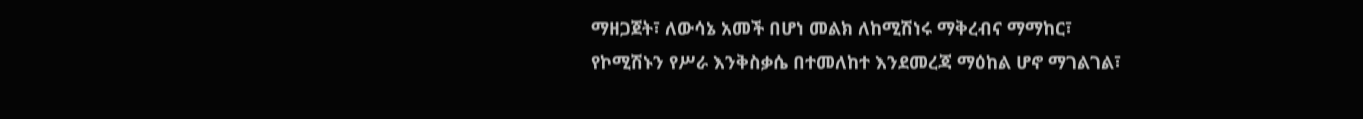ማዘጋጀት፣ ለውሳኔ አመች በሆነ መልክ ለከሚሽነሩ ማቅረብና ማማከር፣
የኮሚሽኑን የሥራ እንቅስቃሴ በተመለከተ እንደመረጃ ማዕከል ሆኖ ማገልገል፣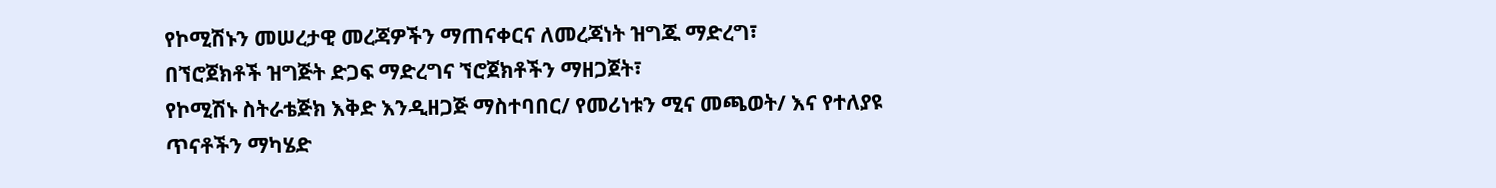የኮሚሽኑን መሠረታዊ መረጃዎችን ማጠናቀርና ለመረጃነት ዝግጁ ማድረግ፣
በኘሮጀክቶች ዝግጅት ድጋፍ ማድረግና ኘሮጀክቶችን ማዘጋጀት፣
የኮሚሽኑ ስትራቴጅክ እቅድ እንዲዘጋጅ ማስተባበር/ የመሪነቱን ሚና መጫወት/ እና የተለያዩ ጥናቶችን ማካሄድ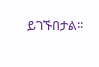ይገኙበታል፡፡